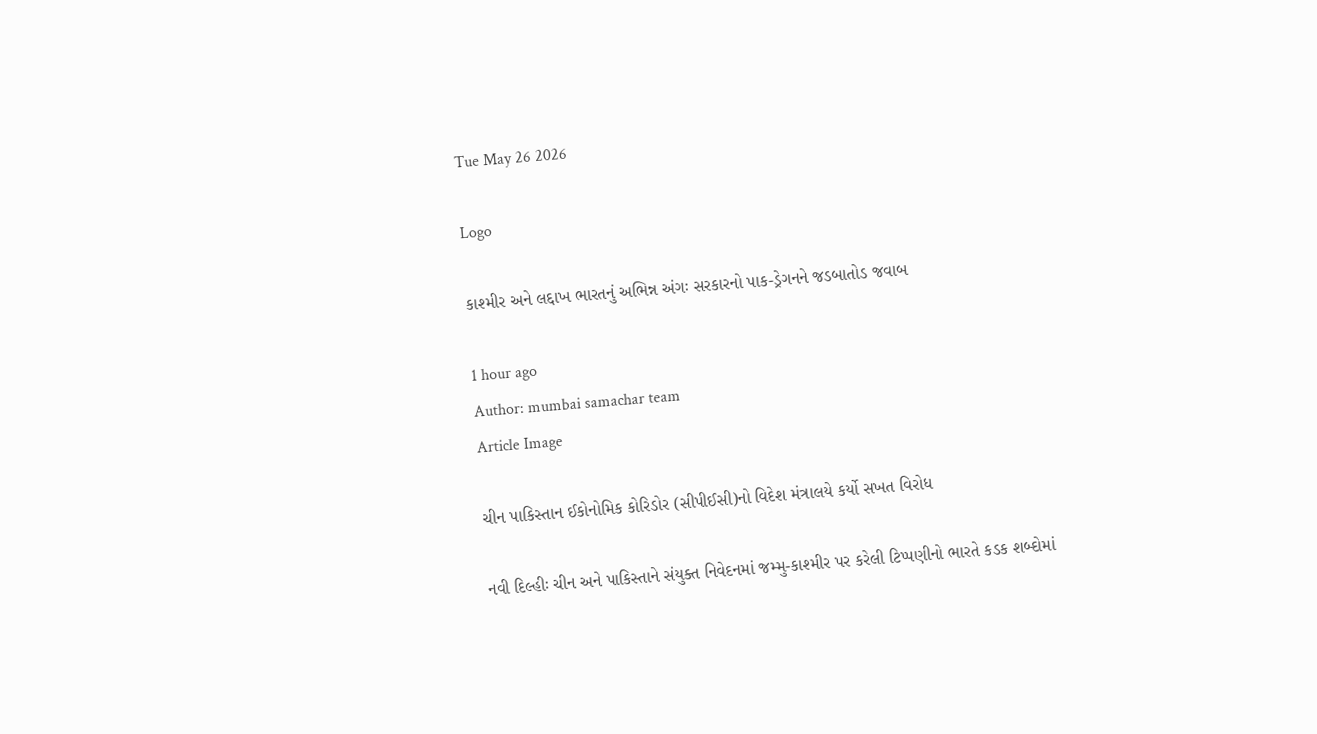Tue May 26 2026

Logo

કાશ્મીર અને લદ્દાખ ભારતનું અભિન્ન અંગઃ સરકારનો પાક-ડ્રેગનને જડબાતોડ જવાબ

1 hour ago
Author: mumbai samachar team
Article Image

ચીન પાકિસ્તાન ઈકોનોમિક કોરિડોર (સીપીઈસી)નો વિદેશ મંત્રાલયે કર્યો સખત વિરોધ

નવી દિલ્હીઃ ચીન અને પાકિસ્તાને સંયુક્ત નિવેદનમાં જમ્મુ-કાશ્મીર પર કરેલી ટિપ્પણીનો ભારતે કડક શબ્દોમાં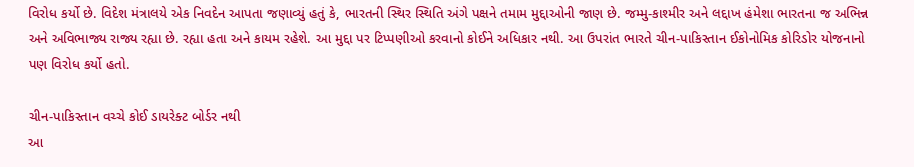વિરોધ કર્યો છે. વિદેશ મંત્રાલયે એક નિવદેન આપતા જણાવ્યું હતું કે, ભારતની સ્થિર સ્થિતિ અંગે પક્ષને તમામ મુદ્દાઓની જાણ છે. જમ્મુ-કાશ્મીર અને લદ્દાખ હંમેશા ભારતના જ અભિન્ન અને અવિભાજ્ય રાજ્ય રહ્યા છે. રહ્યા હતા અને કાયમ રહેશે. આ મુદ્દા પર ટિપ્પણીઓ કરવાનો કોઈને અધિકાર નથી. આ ઉપરાંત ભારતે ચીન-પાકિસ્તાન ઈકોનોમિક કોરિડોર યોજનાનો પણ વિરોધ કર્યો હતો.

ચીન-પાકિસ્તાન વચ્ચે કોઈ ડાયરેક્ટ બોર્ડર નથી
આ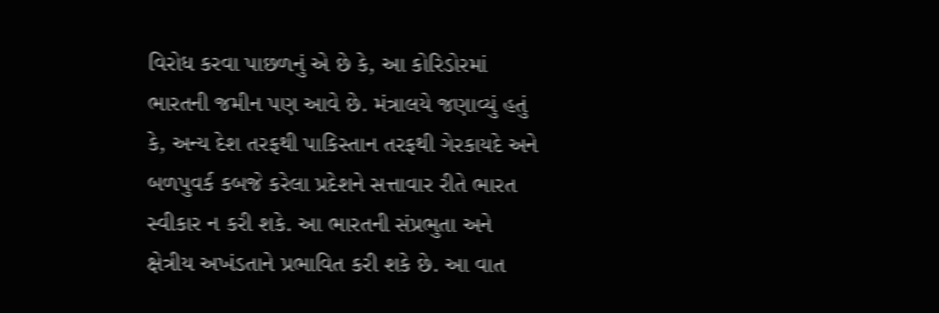વિરોધ કરવા પાછળનું એ છે કે, આ કોરિડોરમાં ભારતની જમીન પણ આવે છે. મંત્રાલયે જણાવ્યું હતું કે, અન્ય દેશ તરફથી પાકિસ્તાન તરફથી ગેરકાયદે અને બળપુવર્ક કબજે કરેલા પ્રદેશને સત્તાવાર રીતે ભારત સ્વીકાર ન કરી શકે. આ ભારતની સંપ્રભુતા અને ક્ષેત્રીય અખંડતાને પ્રભાવિત કરી શકે છે. આ વાત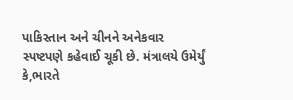પાકિસ્તાન અને ચીનને અનેકવાર સ્પષ્ટપણે કહેવાઈ ચૂકી છે. મંત્રાલયે ઉમેર્યું કે,ભારતે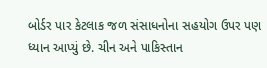બોર્ડર પાર કેટલાક જળ સંસાધનોના સહયોગ ઉપર પણ ધ્યાન આપ્યું છે. ચીન અને પાકિસ્તાન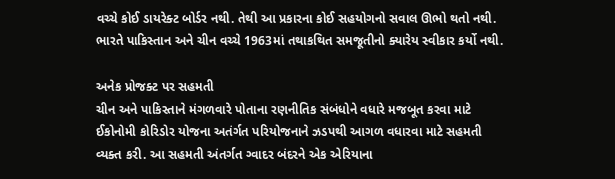વચ્ચે કોઈ ડાયરેક્ટ બોર્ડર નથી. તેથી આ પ્રકારના કોઈ સહયોગનો સવાલ ઊભો થતો નથી. ભારતે પાકિસ્તાન અને ચીન વચ્ચે 1963માં તથાકથિત સમજૂતીનો ક્યારેય સ્વીકાર કર્યો નથી.

અનેક પ્રોજક્ટ પર સહમતી
ચીન અને પાકિસ્તાને મંગળવારે પોતાના રણનીતિક સંબંધોને વધારે મજબૂત કરવા માટે ઈકોનોમી કોરિડોર યોજના અતંર્ગત પરિયોજનાને ઝડપથી આગળ વધારવા માટે સહમતી વ્યક્ત કરી. આ સહમતી અંતર્ગત ગ્વાદર બંદરને એક એરિયાના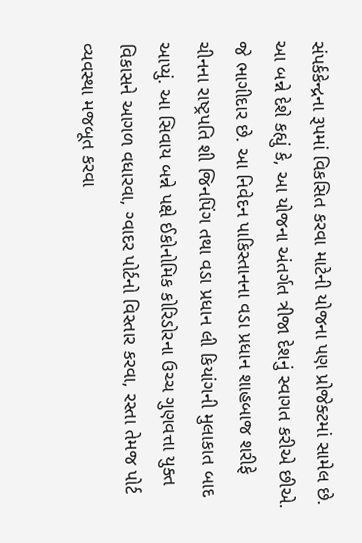સંપર્કકેન્દ્રના રૂપમાં વિકસિત કરવા માટેની યોજના પણ પ્રોજેક્ટમાં સામેલ છે. આ બન્ને દેશે કહ્યું કે, આ યોજના અંતર્ગત ત્રીજા દેશનું સ્વાગત કરીએ છીએ. જે ભાગીદાર છે. આ નિવેદન પાકિસ્તાનના વડા પ્રધાન શાહબાજ શરીફે ચીનના રાષ્ટ્રપતિ શી જિનપિંગ તથા વડા પ્રધાન લી કિયાંગની મુલાકાત બાદ આપ્યું. આ સિવાય બન્ને પક્ષે ઈકોનોમિક કોરિડોરના ઉચ્ચ ગુણવત્તા યુક્ત વિકાસને આગળ વધારવા, ગ્વાદર પોર્ટનો વિસ્તાર કરવા, રસ્તા તેમજ પોર્ટ વ્યવસ્થા મજબૂત કરવા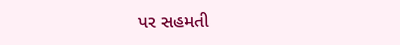પર સહમતી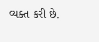વ્યક્ત કરી છે.